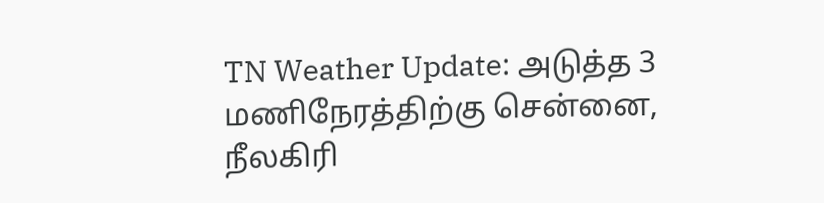TN Weather Update: அடுத்த 3 மணிநேரத்திற்கு சென்னை, நீலகிரி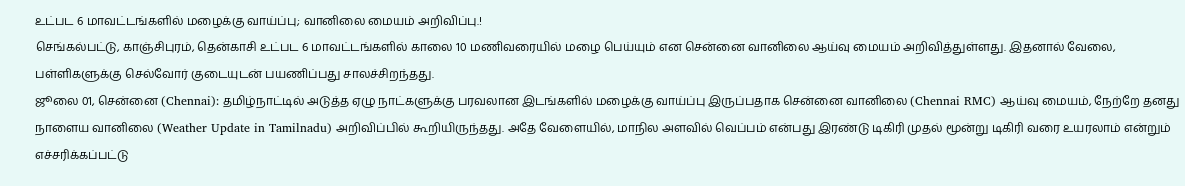உட்பட 6 மாவட்டங்களில் மழைக்கு வாய்ப்பு; வானிலை மையம் அறிவிப்பு.!
செங்கல்பட்டு, காஞ்சிபுரம், தென்காசி உட்பட 6 மாவட்டங்களில் காலை 10 மணிவரையில் மழை பெய்யும் என சென்னை வானிலை ஆய்வு மையம் அறிவித்துள்ளது. இதனால் வேலை, பள்ளிகளுக்கு செல்வோர் குடையுடன் பயணிப்பது சாலச்சிறந்தது.
ஜூலை 01, சென்னை (Chennai): தமிழ்நாட்டில் அடுத்த ஏழு நாட்களுக்கு பரவலான இடங்களில் மழைக்கு வாய்ப்பு இருப்பதாக சென்னை வானிலை (Chennai RMC) ஆய்வு மையம், நேற்றே தனது நாளைய வானிலை (Weather Update in Tamilnadu) அறிவிப்பில் கூறியிருந்தது. அதே வேளையில், மாநில அளவில் வெப்பம் என்பது இரண்டு டிகிரி முதல் மூன்று டிகிரி வரை உயரலாம் என்றும் எச்சரிக்கப்பட்டு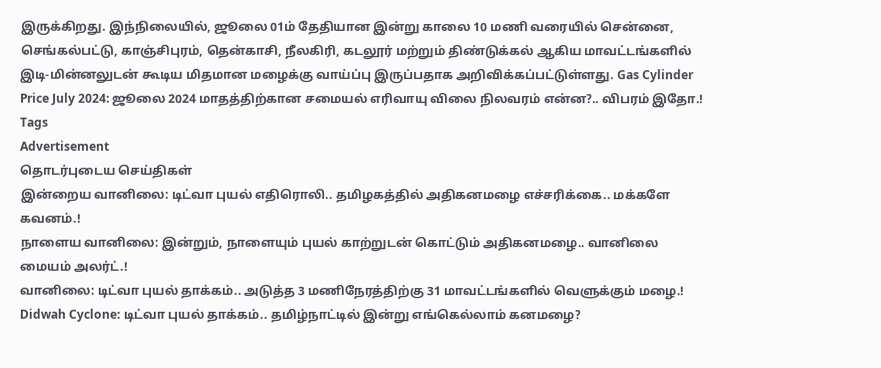இருக்கிறது. இந்நிலையில், ஜூலை 01ம் தேதியான இன்று காலை 10 மணி வரையில் சென்னை, செங்கல்பட்டு, காஞ்சிபுரம், தென்காசி, நீலகிரி, கடலூர் மற்றும் திண்டுக்கல் ஆகிய மாவட்டங்களில் இடி-மின்னலுடன் கூடிய மிதமான மழைக்கு வாய்ப்பு இருப்பதாக அறிவிக்கப்பட்டுள்ளது. Gas Cylinder Price July 2024: ஜூலை 2024 மாதத்திற்கான சமையல் எரிவாயு விலை நிலவரம் என்ன?.. விபரம் இதோ.!
Tags
Advertisement
தொடர்புடைய செய்திகள்
இன்றைய வானிலை: டிட்வா புயல் எதிரொலி.. தமிழகத்தில் அதிகனமழை எச்சரிக்கை.. மக்களே கவனம்.!
நாளைய வானிலை: இன்றும், நாளையும் புயல் காற்றுடன் கொட்டும் அதிகனமழை.. வானிலை மையம் அலர்ட்.!
வானிலை: டிட்வா புயல் தாக்கம்.. அடுத்த 3 மணிநேரத்திற்கு 31 மாவட்டங்களில் வெளுக்கும் மழை.!
Didwah Cyclone: டிட்வா புயல் தாக்கம்.. தமிழ்நாட்டில் இன்று எங்கெல்லாம் கனமழை?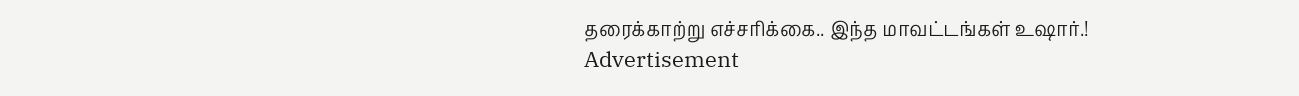தரைக்காற்று எச்சரிக்கை.. இந்த மாவட்டங்கள் உஷார்.!
Advertisement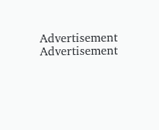Advertisement
Advertisement